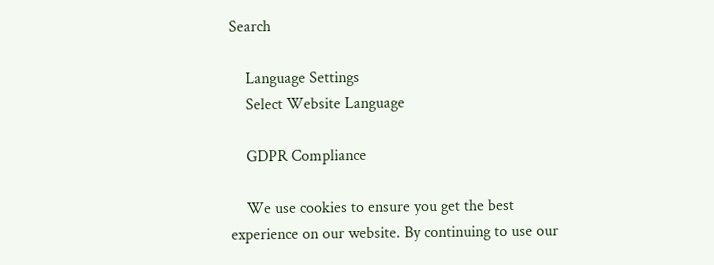Search

    Language Settings
    Select Website Language

    GDPR Compliance

    We use cookies to ensure you get the best experience on our website. By continuing to use our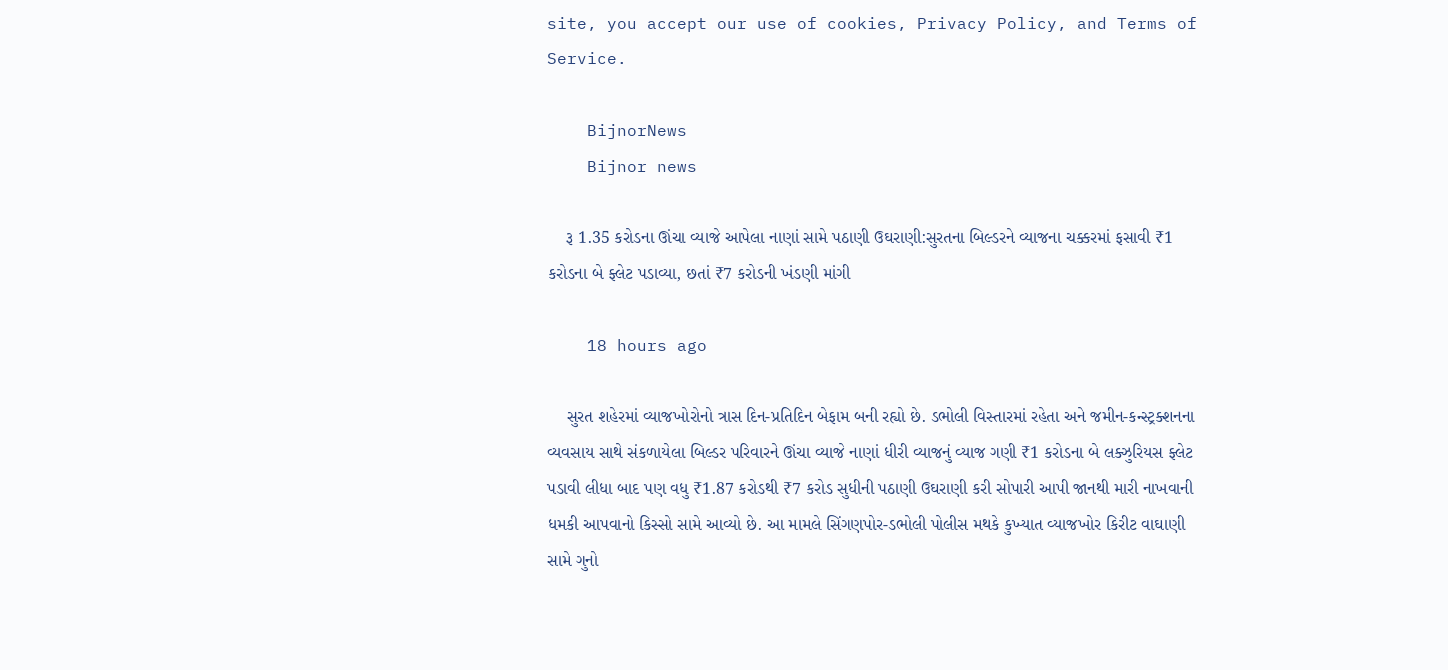site, you accept our use of cookies, Privacy Policy, and Terms of Service.

    BijnorNews
    Bijnor news

    રૂ 1.35 કરોડના ઊંચા વ્યાજે આપેલા નાણાં સામે પઠાણી ઉઘરાણી:સુરતના બિલ્ડરને વ્યાજના ચક્કરમાં ફસાવી ₹1 કરોડના બે ફ્લેટ પડાવ્યા, છતાં ₹7 કરોડની ખંડણી માંગી

    18 hours ago

    સુરત શહેરમાં વ્યાજખોરોનો ત્રાસ દિન-પ્રતિદિન બેફામ બની રહ્યો છે. ડભોલી વિસ્તારમાં રહેતા અને જમીન-કન્સ્ટ્રક્શનના વ્યવસાય સાથે સંકળાયેલા બિલ્ડર પરિવારને ઊંચા વ્યાજે નાણાં ધીરી વ્યાજનું વ્યાજ ગણી ₹1 કરોડના બે લક્ઝુરિયસ ફ્લેટ પડાવી લીધા બાદ પણ વધુ ₹1.87 કરોડથી ₹7 કરોડ સુધીની પઠાણી ઉઘરાણી કરી સોપારી આપી જાનથી મારી નાખવાની ધમકી આપવાનો કિસ્સો સામે આવ્યો છે. આ મામલે સિંગણપોર-ડભોલી પોલીસ મથકે કુખ્યાત વ્યાજખોર કિરીટ વાઘાણી સામે ગુનો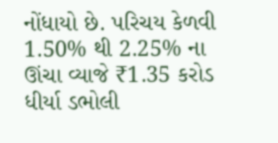નોંધાયો છે. પરિચય કેળવી 1.50% થી 2.25% ના ઊંચા વ્યાજે ₹1.35 કરોડ ધીર્યા ડભોલી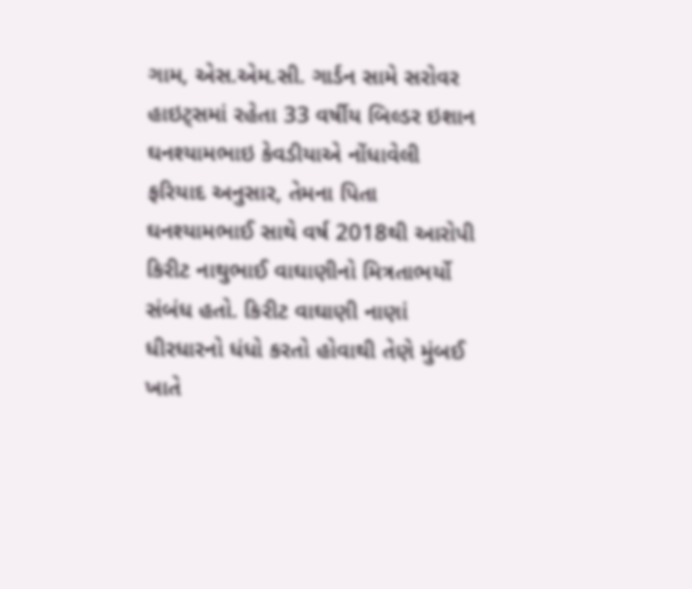ગામ, એસ.એમ.સી. ગાર્ડન સામે સરોવર હાઇટ્સમાં રહેતા 33 વર્ષીય બિલ્ડર ઇશાન ઘનશ્યામભાઇ કેવડીયાએ નોંધાવેલી ફરિયાદ અનુસાર, તેમના પિતા ઘનશ્યામભાઈ સાથે વર્ષ 2018થી આરોપી કિરીટ નાથુભાઈ વાઘાણીનો મિત્રતાભર્યો સંબંધ હતો. કિરીટ વાઘાણી નાણાં ધીરધારનો ધંધો કરતો હોવાથી તેણે મુંબઈ ખાતે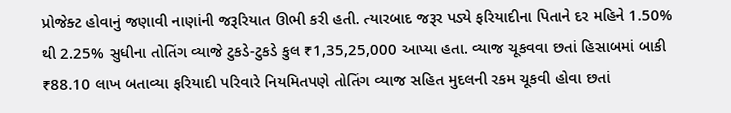પ્રોજેક્ટ હોવાનું જણાવી નાણાંની જરૂરિયાત ઊભી કરી હતી. ત્યારબાદ જરૂર પડ્યે ફરિયાદીના પિતાને દર મહિને 1.50% થી 2.25% સુધીના તોતિંગ વ્યાજે ટુકડે-ટુકડે કુલ ₹1,35,25,000 આપ્યા હતા. વ્યાજ ચૂકવવા છતાં હિસાબમાં બાકી ₹88.10 લાખ બતાવ્યા ફરિયાદી પરિવારે નિયમિતપણે તોતિંગ વ્યાજ સહિત મુદલની રકમ ચૂકવી હોવા છતાં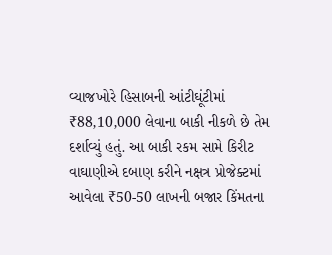વ્યાજખોરે હિસાબની આંટીઘૂંટીમાં ₹88,10,000 લેવાના બાકી નીકળે છે તેમ દર્શાવ્યું હતું. આ બાકી રકમ સામે કિરીટ વાઘાણીએ દબાણ કરીને નક્ષત્ર પ્રોજેક્ટમાં આવેલા ₹50-50 લાખની બજાર કિંમતના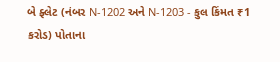બે ફ્લેટ (નંબર N-1202 અને N-1203 - કુલ કિંમત ₹1 કરોડ) પોતાના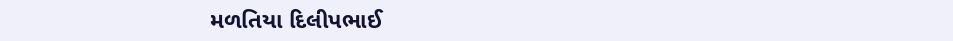મળતિયા દિલીપભાઈ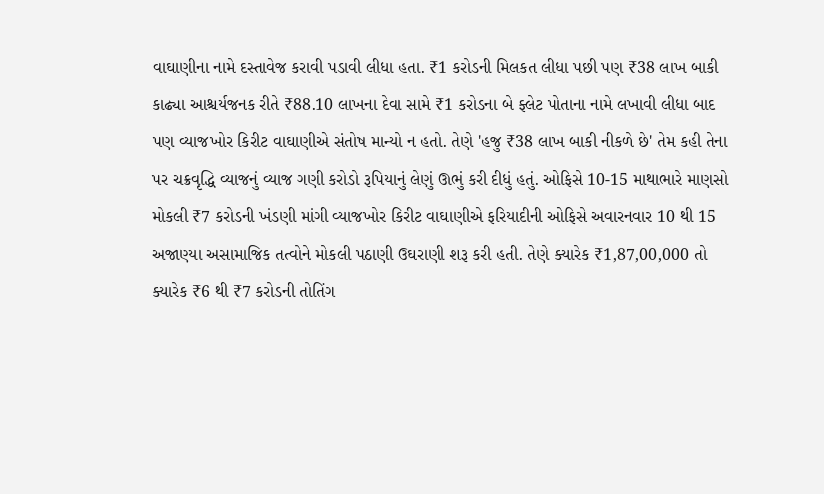વાઘાણીના નામે દસ્તાવેજ કરાવી પડાવી લીધા હતા. ₹1 કરોડની મિલકત લીધા પછી પણ ₹38 લાખ બાકી કાઢ્યા આશ્ચર્યજનક રીતે ₹88.10 લાખના દેવા સામે ₹1 કરોડના બે ફ્લેટ પોતાના નામે લખાવી લીધા બાદ પણ વ્યાજખોર કિરીટ વાઘાણીએ સંતોષ માન્યો ન હતો. તેણે 'હજુ ₹38 લાખ બાકી નીકળે છે' તેમ કહી તેના પર ચક્રવૃદ્ધિ વ્યાજનું વ્યાજ ગણી કરોડો રૂપિયાનું લેણું ઊભું કરી દીધું હતું. ઓફિસે 10-15 માથાભારે માણસો મોકલી ₹7 કરોડની ખંડણી માંગી વ્યાજખોર કિરીટ વાઘાણીએ ફરિયાદીની ઓફિસે અવારનવાર 10 થી 15 અજાણ્યા અસામાજિક તત્વોને મોકલી પઠાણી ઉઘરાણી શરૂ કરી હતી. તેણે ક્યારેક ₹1,87,00,000 તો ક્યારેક ₹6 થી ₹7 કરોડની તોતિંગ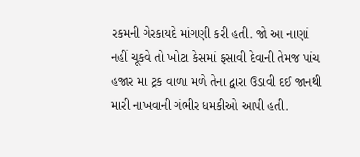રકમની ગેરકાયદે માંગણી કરી હતી. જો આ નાણાં નહીં ચૂકવે તો ખોટા કેસમાં ફસાવી દેવાની તેમજ પાંચ હજાર મા ટ્રક વાળા મળે તેના દ્વારા ઉડાવી દઈ જાનથી મારી નાખવાની ગંભીર ધમકીઓ આપી હતી.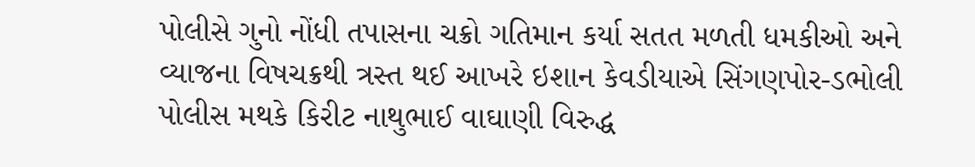પોલીસે ગુનો નોંધી તપાસના ચક્રો ગતિમાન કર્યા સતત મળતી ધમકીઓ અને વ્યાજના વિષચક્રથી ત્રસ્ત થઈ આખરે ઇશાન કેવડીયાએ સિંગણપોર-ડભોલી પોલીસ મથકે કિરીટ નાથુભાઈ વાઘાણી વિરુદ્ધ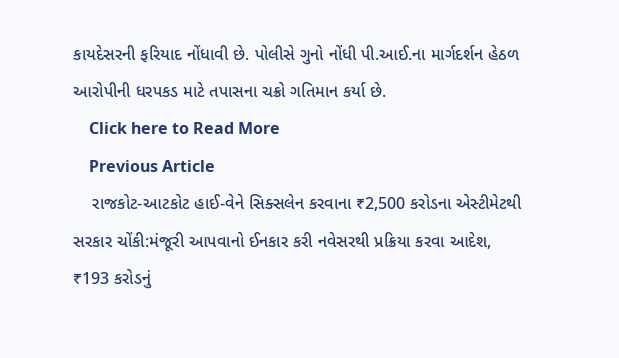કાયદેસરની ફરિયાદ નોંધાવી છે. પોલીસે ગુનો નોંધી પી.આઈ.ના માર્ગદર્શન હેઠળ આરોપીની ધરપકડ માટે તપાસના ચક્રો ગતિમાન કર્યા છે.
    Click here to Read More
    Previous Article
    રાજકોટ-આટકોટ હાઈ-વેને સિક્સલેન કરવાના ₹2,500 કરોડના એસ્ટીમેટથી સરકાર ચોંકી:મંજૂરી આપવાનો ઈનકાર કરી નવેસરથી પ્રક્રિયા કરવા આદેશ, ₹193 કરોડનું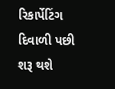રિકાર્પેટિંગ દિવાળી પછી શરૂ થશે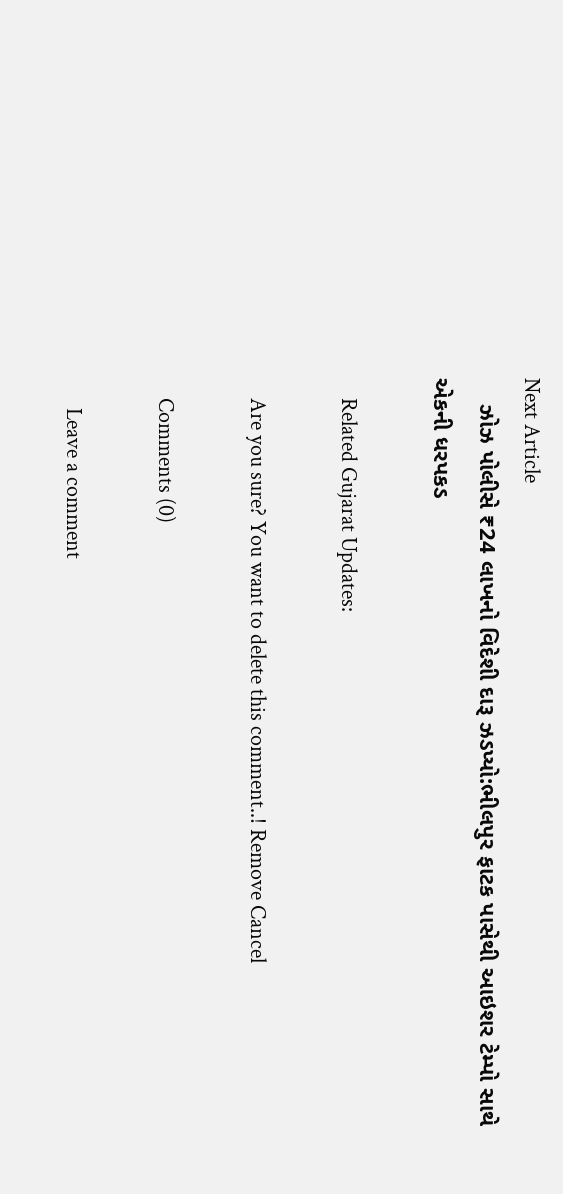Next Article
    ઝોઝ પોલીસે ₹24 લાખનો વિદેશી દારૂ ઝડપ્યો:ભીલપુર ફાટક પાસેથી આઇશર ટેમ્પો સાથે એકની ધરપકડ

    Related Gujarat Updates:

    Are you sure? You want to delete this comment..! Remove Cancel

    Comments (0)

      Leave a comment